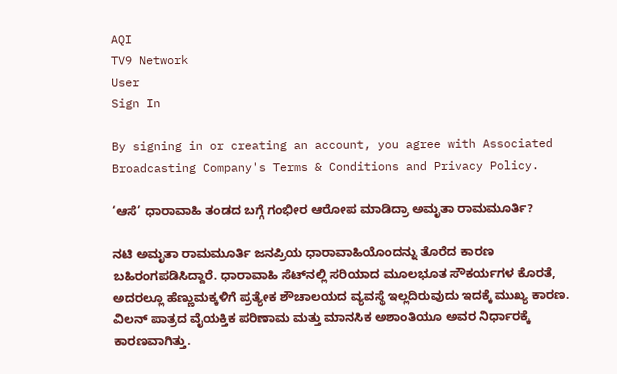AQI
TV9 Network
User
Sign In

By signing in or creating an account, you agree with Associated Broadcasting Company's Terms & Conditions and Privacy Policy.

‘ಆಸೆ’ ಧಾರಾವಾಹಿ ತಂಡದ ಬಗ್ಗೆ ಗಂಭೀರ ಆರೋಪ ಮಾಡಿದ್ರಾ ಅಮೃತಾ ರಾಮಮೂರ್ತಿ?

ನಟಿ ಅಮೃತಾ ರಾಮಮೂರ್ತಿ ಜನಪ್ರಿಯ ಧಾರಾವಾಹಿಯೊಂದನ್ನು ತೊರೆದ ಕಾರಣ ಬಹಿರಂಗಪಡಿಸಿದ್ದಾರೆ. ಧಾರಾವಾಹಿ ಸೆಟ್‌ನಲ್ಲಿ ಸರಿಯಾದ ಮೂಲಭೂತ ಸೌಕರ್ಯಗಳ ಕೊರತೆ, ಅದರಲ್ಲೂ ಹೆಣ್ಣುಮಕ್ಕಳಿಗೆ ಪ್ರತ್ಯೇಕ ಶೌಚಾಲಯದ ವ್ಯವಸ್ಥೆ ಇಲ್ಲದಿರುವುದು ಇದಕ್ಕೆ ಮುಖ್ಯ ಕಾರಣ. ವಿಲನ್ ಪಾತ್ರದ ವೈಯಕ್ತಿಕ ಪರಿಣಾಮ ಮತ್ತು ಮಾನಸಿಕ ಅಶಾಂತಿಯೂ ಅವರ ನಿರ್ಧಾರಕ್ಕೆ ಕಾರಣವಾಗಿತ್ತು.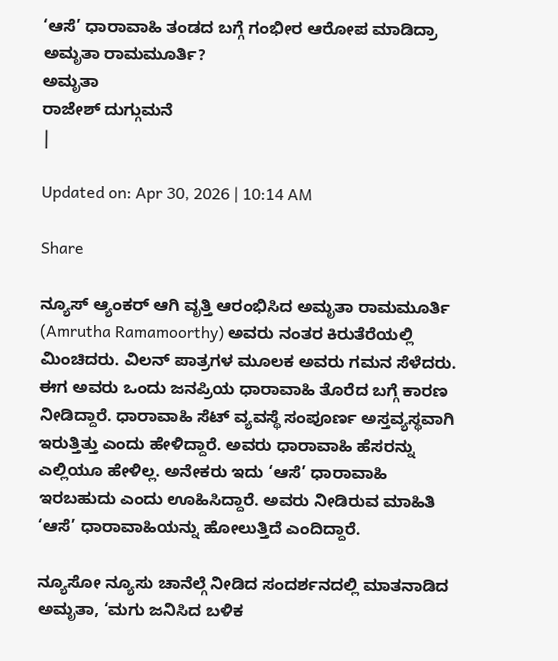‘ಆಸೆ’ ಧಾರಾವಾಹಿ ತಂಡದ ಬಗ್ಗೆ ಗಂಭೀರ ಆರೋಪ ಮಾಡಿದ್ರಾ ಅಮೃತಾ ರಾಮಮೂರ್ತಿ?
ಅಮೃತಾ
ರಾಜೇಶ್ ದುಗ್ಗುಮನೆ
|

Updated on: Apr 30, 2026 | 10:14 AM

Share

ನ್ಯೂಸ್ ಆ್ಯಂಕರ್ ಆಗಿ ವೃತ್ತಿ ಆರಂಭಿಸಿದ ಅಮೃತಾ ರಾಮಮೂರ್ತಿ (Amrutha Ramamoorthy) ಅವರು ನಂತರ ಕಿರುತೆರೆಯಲ್ಲಿ ಮಿಂಚಿದರು. ವಿಲನ್ ಪಾತ್ರಗಳ ಮೂಲಕ ಅವರು ಗಮನ ಸೆಳೆದರು. ಈಗ ಅವರು ಒಂದು ಜನಪ್ರಿಯ ಧಾರಾವಾಹಿ ತೊರೆದ ಬಗ್ಗೆ ಕಾರಣ ನೀಡಿದ್ದಾರೆ. ಧಾರಾವಾಹಿ ಸೆಟ್ ವ್ಯವಸ್ಥೆ ಸಂಪೂರ್ಣ ಅಸ್ತವ್ಯಸ್ಥವಾಗಿ ಇರುತ್ತಿತ್ತು ಎಂದು ಹೇಳಿದ್ದಾರೆ. ಅವರು ಧಾರಾವಾಹಿ ಹೆಸರನ್ನು ಎಲ್ಲಿಯೂ ಹೇಳಿಲ್ಲ. ಅನೇಕರು ಇದು ‘ಆಸೆ’ ಧಾರಾವಾಹಿ ಇರಬಹುದು ಎಂದು ಊಹಿಸಿದ್ದಾರೆ. ಅವರು ನೀಡಿರುವ ಮಾಹಿತಿ ‘ಆಸೆ’ ಧಾರಾವಾಹಿಯನ್ನು ಹೋಲುತ್ತಿದೆ ಎಂದಿದ್ದಾರೆ.

ನ್ಯೂಸೋ ನ್ಯೂಸು ಚಾನೆಲ್ಗೆ ನೀಡಿದ ಸಂದರ್ಶನದಲ್ಲಿ ಮಾತನಾಡಿದ ಅಮೃತಾ, ‘ಮಗು ಜನಿಸಿದ ಬಳಿಕ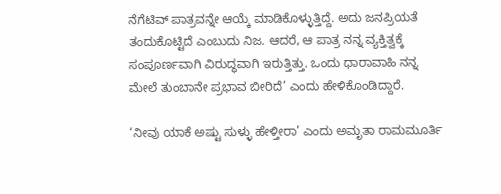ನೆಗೆಟಿವ್ ಪಾತ್ರವನ್ನೇ ಆಯ್ಕೆ ಮಾಡಿಕೊಳ್ಳುತ್ತಿದ್ದೆ. ಅದು ಜನಪ್ರಿಯತೆ ತಂದುಕೊಟ್ಟಿದೆ ಎಂಬುದು ನಿಜ. ಆದರೆ, ಆ ಪಾತ್ರ ನನ್ನ ವ್ಯಕ್ತಿತ್ವಕ್ಕೆ ಸಂಪೂರ್ಣವಾಗಿ ವಿರುದ್ಧವಾಗಿ ಇರುತ್ತಿತ್ತು. ಒಂದು ಧಾರಾವಾಹಿ ನನ್ನ ಮೇಲೆ ತುಂಬಾನೇ ಪ್ರಭಾವ ಬೀರಿದೆ’ ಎಂದು ಹೇಳಿಕೊಂಡಿದ್ದಾರೆ.

‘ನೀವು ಯಾಕೆ ಅಷ್ಟು ಸುಳ್ಳು ಹೇಳ್ತೀರಾ’ ಎಂದು ಅಮೃತಾ ರಾಮಮೂರ್ತಿ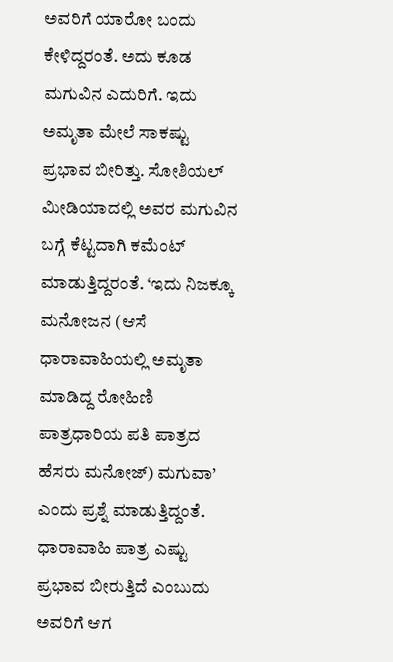ಅವರಿಗೆ ಯಾರೋ ಬಂದು ಕೇಳಿದ್ದರಂತೆ. ಅದು ಕೂಡ ಮಗುವಿನ ಎದುರಿಗೆ. ಇದು ಅಮೃತಾ ಮೇಲೆ ಸಾಕಷ್ಟು ಪ್ರಭಾವ ಬೀರಿತ್ತು. ಸೋಶಿಯಲ್ ಮೀಡಿಯಾದಲ್ಲಿ ಅವರ ಮಗುವಿನ ಬಗ್ಗೆ ಕೆಟ್ಟದಾಗಿ ಕಮೆಂಟ್ ಮಾಡುತ್ತಿದ್ದರಂತೆ. ‘ಇದು ನಿಜಕ್ಕೂ ಮನೋಜನ (ಆಸೆ ಧಾರಾವಾಹಿಯಲ್ಲಿ ಅಮೃತಾ ಮಾಡಿದ್ದ ರೋಹಿಣಿ ಪಾತ್ರಧಾರಿಯ ಪತಿ ಪಾತ್ರದ ಹೆಸರು ಮನೋಜ್) ಮಗುವಾ’ ಎಂದು ಪ್ರಶ್ನೆ ಮಾಡುತ್ತಿದ್ದಂತೆ. ಧಾರಾವಾಹಿ ಪಾತ್ರ ಎಷ್ಟು ಪ್ರಭಾವ ಬೀರುತ್ತಿದೆ ಎಂಬುದು ಅವರಿಗೆ ಆಗ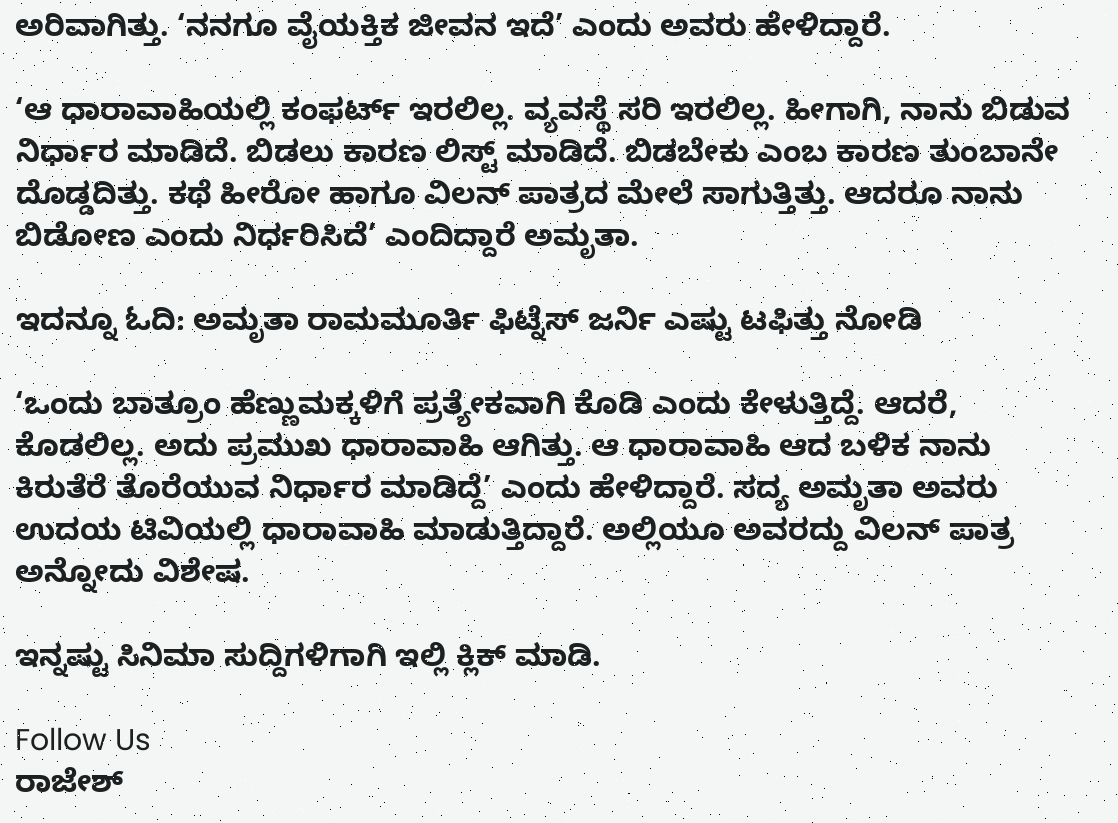ಅರಿವಾಗಿತ್ತು. ‘ನನಗೂ ವೈಯಕ್ತಿಕ ಜೀವನ ಇದೆ’ ಎಂದು ಅವರು ಹೇಳಿದ್ದಾರೆ.

‘ಆ ಧಾರಾವಾಹಿಯಲ್ಲಿ ಕಂಫರ್ಟ್ ಇರಲಿಲ್ಲ. ವ್ಯವಸ್ಥೆ ಸರಿ ಇರಲಿಲ್ಲ. ಹೀಗಾಗಿ, ನಾನು ಬಿಡುವ ನಿರ್ಧಾರ ಮಾಡಿದೆ. ಬಿಡಲು ಕಾರಣ ಲಿಸ್ಟ್ ಮಾಡಿದೆ. ಬಿಡಬೇಕು ಎಂಬ ಕಾರಣ ತುಂಬಾನೇ ದೊಡ್ಡದಿತ್ತು. ಕಥೆ ಹೀರೋ ಹಾಗೂ ವಿಲನ್ ಪಾತ್ರದ ಮೇಲೆ ಸಾಗುತ್ತಿತ್ತು. ಆದರೂ ನಾನು ಬಿಡೋಣ ಎಂದು ನಿರ್ಧರಿಸಿದೆ’ ಎಂದಿದ್ದಾರೆ ಅಮೃತಾ.

ಇದನ್ನೂ ಓದಿ: ಅಮೃತಾ ರಾಮಮೂರ್ತಿ ಫಿಟ್ನೆಸ್ ಜರ್ನಿ ಎಷ್ಟು ಟಫಿತ್ತು ನೋಡಿ

‘ಒಂದು ಬಾತ್ರೂಂ ಹೆಣ್ಣುಮಕ್ಕಳಿಗೆ ಪ್ರತ್ಯೇಕವಾಗಿ ಕೊಡಿ ಎಂದು ಕೇಳುತ್ತಿದ್ದೆ. ಆದರೆ, ಕೊಡಲಿಲ್ಲ. ಅದು ಪ್ರಮುಖ ಧಾರಾವಾಹಿ ಆಗಿತ್ತು. ಆ ಧಾರಾವಾಹಿ ಆದ ಬಳಿಕ ನಾನು ಕಿರುತೆರೆ ತೊರೆಯುವ ನಿರ್ಧಾರ ಮಾಡಿದ್ದೆ’ ಎಂದು ಹೇಳಿದ್ದಾರೆ. ಸದ್ಯ ಅಮೃತಾ ಅವರು ಉದಯ ಟಿವಿಯಲ್ಲಿ ಧಾರಾವಾಹಿ ಮಾಡುತ್ತಿದ್ದಾರೆ. ಅಲ್ಲಿಯೂ ಅವರದ್ದು ವಿಲನ್ ಪಾತ್ರ ಅನ್ನೋದು ವಿಶೇಷ.

ಇನ್ನಷ್ಟು ಸಿನಿಮಾ ಸುದ್ದಿಗಳಿಗಾಗಿ ಇಲ್ಲಿ ಕ್ಲಿಕ್ ಮಾಡಿ.

Follow Us
ರಾಜೇಶ್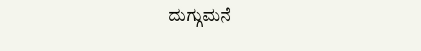ದುಗ್ಗುಮನೆ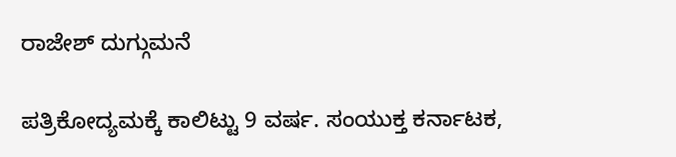ರಾಜೇಶ್ ದುಗ್ಗುಮನೆ

ಪತ್ರಿಕೋದ್ಯಮಕ್ಕೆ ಕಾಲಿಟ್ಟು 9 ವರ್ಷ. ಸಂಯುಕ್ತ ಕರ್ನಾಟಕ,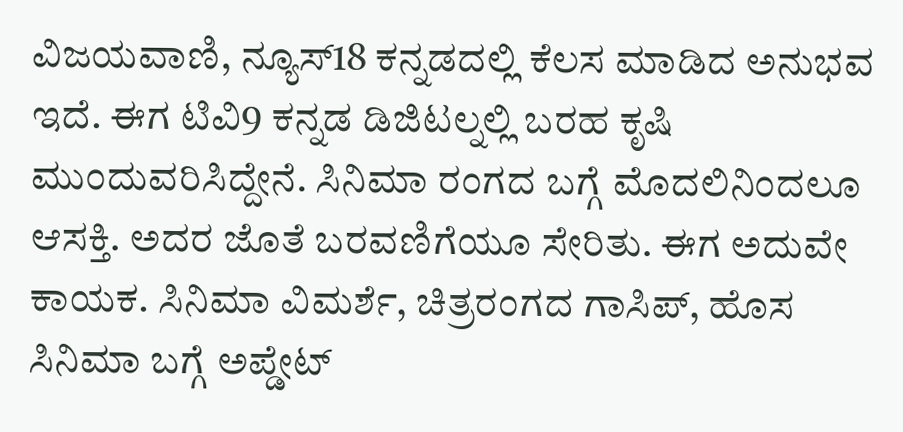ವಿಜಯವಾಣಿ, ನ್ಯೂಸ್18 ಕನ್ನಡದಲ್ಲಿ ಕೆಲಸ ಮಾಡಿದ ಅನುಭವ ಇದೆ. ಈಗ ಟಿವಿ9 ಕನ್ನಡ ಡಿಜಿಟಲ್ನಲ್ಲಿ ಬರಹ ಕೃಷಿ ಮುಂದುವರಿಸಿದ್ದೇನೆ. ಸಿನಿಮಾ ರಂಗದ ಬಗ್ಗೆ ಮೊದಲಿನಿಂದಲೂ ಆಸಕ್ತಿ. ಅದರ ಜೊತೆ ಬರವಣಿಗೆಯೂ ಸೇರಿತು. ಈಗ ಅದುವೇ ಕಾಯಕ. ಸಿನಿಮಾ ವಿಮರ್ಶೆ, ಚಿತ್ರರಂಗದ ಗಾಸಿಪ್, ಹೊಸ ಸಿನಿಮಾ ಬಗ್ಗೆ ಅಪ್ಡೇಟ್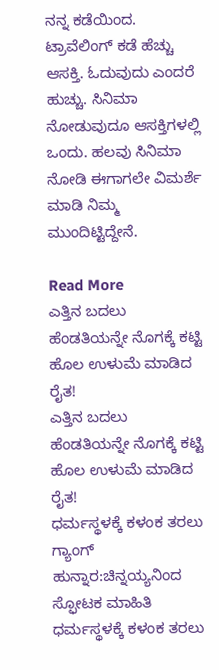ನನ್ನ ಕಡೆಯಿಂದ. ಟ್ರಾವೆಲಿಂಗ್ ಕಡೆ ಹೆಚ್ಚು ಆಸಕ್ತಿ. ಓದುವುದು ಎಂದರೆ ಹುಚ್ಚು. ಸಿನಿಮಾ ನೋಡುವುದೂ ಆಸಕ್ತಿಗಳಲ್ಲಿ ಒಂದು. ಹಲವು ಸಿನಿಮಾ ನೋಡಿ ಈಗಾಗಲೇ ವಿಮರ್ಶೆ ಮಾಡಿ ನಿಮ್ಮ ಮುಂದಿಟ್ಟಿದ್ದೇನೆ.

Read More
ಎತ್ತಿನ ಬದಲು ಹೆಂಡತಿಯನ್ನೇ ನೊಗಕ್ಕೆ ಕಟ್ಟಿ ಹೊಲ ಉಳುಮೆ ಮಾಡಿದ ರೈತ!
ಎತ್ತಿನ ಬದಲು ಹೆಂಡತಿಯನ್ನೇ ನೊಗಕ್ಕೆ ಕಟ್ಟಿ ಹೊಲ ಉಳುಮೆ ಮಾಡಿದ ರೈತ!
ಧರ್ಮಸ್ಥಳಕ್ಕೆ ಕಳಂಕ ತರಲು ಗ್ಯಾಂಗ್ ಹುನ್ನಾರ:ಚಿನ್ನಯ್ಯನಿಂದ ಸ್ಫೋಟಕ ಮಾಹಿತಿ
ಧರ್ಮಸ್ಥಳಕ್ಕೆ ಕಳಂಕ ತರಲು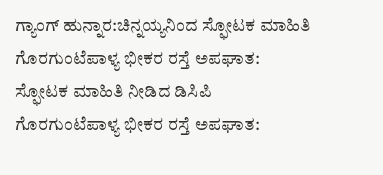ಗ್ಯಾಂಗ್ ಹುನ್ನಾರ:ಚಿನ್ನಯ್ಯನಿಂದ ಸ್ಫೋಟಕ ಮಾಹಿತಿ
ಗೊರಗುಂಟೆಪಾಳ್ಯ ಭೀಕರ ರಸ್ತೆ ಅಪಘಾತ: ಸ್ಫೋಟಕ ಮಾಹಿತಿ ನೀಡಿದ ಡಿಸಿಪಿ
ಗೊರಗುಂಟೆಪಾಳ್ಯ ಭೀಕರ ರಸ್ತೆ ಅಪಘಾತ: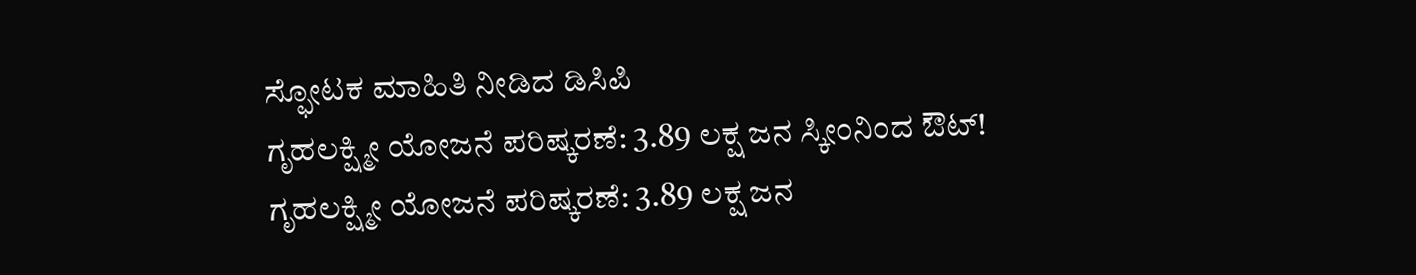ಸ್ಫೋಟಕ ಮಾಹಿತಿ ನೀಡಿದ ಡಿಸಿಪಿ
ಗೃಹಲಕ್ಷ್ಮೀ ಯೋಜನೆ ಪರಿಷ್ಕರಣೆ: 3.89 ಲಕ್ಷ ಜನ ಸ್ಕೀಂನಿಂದ ಔಟ್!
ಗೃಹಲಕ್ಷ್ಮೀ ಯೋಜನೆ ಪರಿಷ್ಕರಣೆ: 3.89 ಲಕ್ಷ ಜನ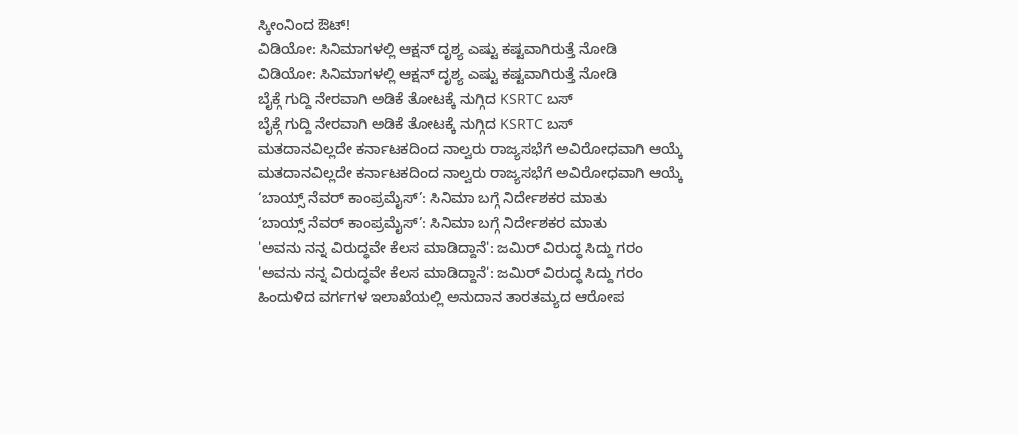ಸ್ಕೀಂನಿಂದ ಔಟ್!
ವಿಡಿಯೋ: ಸಿನಿಮಾಗಳಲ್ಲಿ ಆಕ್ಷನ್ ದೃಶ್ಯ ಎಷ್ಟು ಕಷ್ಟವಾಗಿರುತ್ತೆ ನೋಡಿ
ವಿಡಿಯೋ: ಸಿನಿಮಾಗಳಲ್ಲಿ ಆಕ್ಷನ್ ದೃಶ್ಯ ಎಷ್ಟು ಕಷ್ಟವಾಗಿರುತ್ತೆ ನೋಡಿ
ಬೈಕ್ಗೆ ಗುದ್ದಿ ನೇರವಾಗಿ ಅಡಿಕೆ ತೋಟಕ್ಕೆ ನುಗ್ಗಿದ KSRTC ಬಸ್
ಬೈಕ್ಗೆ ಗುದ್ದಿ ನೇರವಾಗಿ ಅಡಿಕೆ ತೋಟಕ್ಕೆ ನುಗ್ಗಿದ KSRTC ಬಸ್
ಮತದಾನವಿಲ್ಲದೇ ಕರ್ನಾಟಕದಿಂದ ನಾಲ್ವರು ರಾಜ್ಯಸಭೆಗೆ ಅವಿರೋಧವಾಗಿ ಆಯ್ಕೆ
ಮತದಾನವಿಲ್ಲದೇ ಕರ್ನಾಟಕದಿಂದ ನಾಲ್ವರು ರಾಜ್ಯಸಭೆಗೆ ಅವಿರೋಧವಾಗಿ ಆಯ್ಕೆ
‘ಬಾಯ್ಸ್ ನೆವರ್ ಕಾಂಪ್ರಮೈಸ್’: ಸಿನಿಮಾ ಬಗ್ಗೆ ನಿರ್ದೇಶಕರ ಮಾತು
‘ಬಾಯ್ಸ್ ನೆವರ್ ಕಾಂಪ್ರಮೈಸ್’: ಸಿನಿಮಾ ಬಗ್ಗೆ ನಿರ್ದೇಶಕರ ಮಾತು
'ಅವನು ನನ್ನ ವಿರುದ್ಧವೇ ಕೆಲಸ ಮಾಡಿದ್ದಾನೆ': ಜಮಿರ್ ವಿರುದ್ಧ ಸಿದ್ದು ಗರಂ
'ಅವನು ನನ್ನ ವಿರುದ್ಧವೇ ಕೆಲಸ ಮಾಡಿದ್ದಾನೆ': ಜಮಿರ್ ವಿರುದ್ಧ ಸಿದ್ದು ಗರಂ
ಹಿಂದುಳಿದ ವರ್ಗಗಳ ಇಲಾಖೆಯಲ್ಲಿ ಅನುದಾನ ತಾರತಮ್ಯದ ಆರೋಪ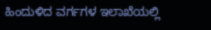ಹಿಂದುಳಿದ ವರ್ಗಗಳ ಇಲಾಖೆಯಲ್ಲಿ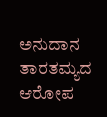ಅನುದಾನ ತಾರತಮ್ಯದ ಆರೋಪ